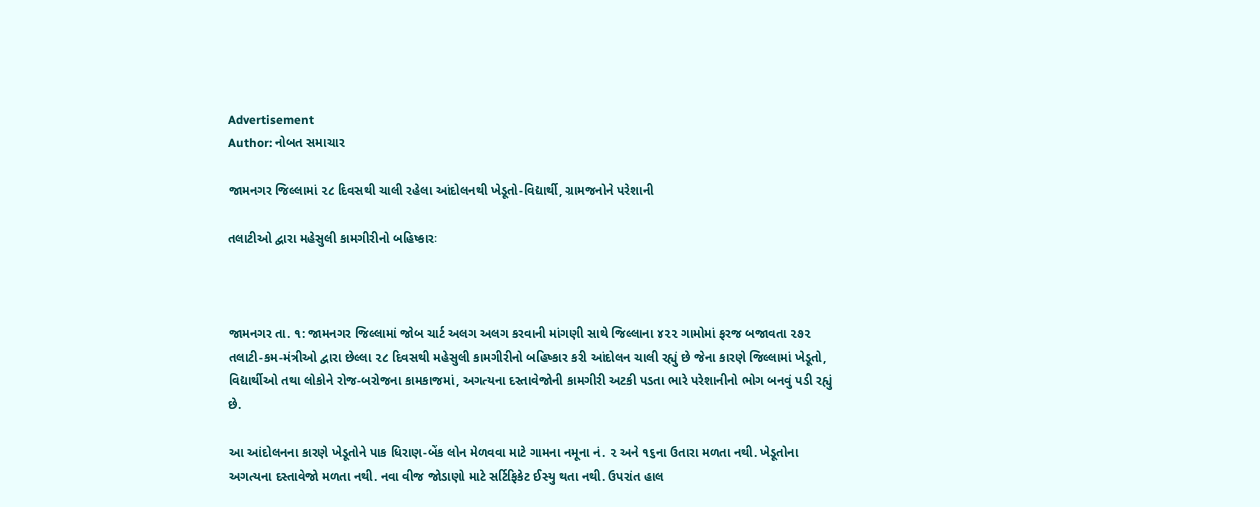Advertisement
Author: નોબત સમાચાર

જામનગર જિલ્લામાં ૨૮ દિવસથી ચાલી રહેલા આંદોલનથી ખેડૂતો-વિદ્યાર્થી, ગ્રામજનોને પરેશાની

તલાટીઓ દ્વારા મહેસુલી કામગીરીનો બહિષ્કારઃ



જામનગર તા. ૧: જામનગર જિલ્લામાં જોબ ચાર્ટ અલગ અલગ કરવાની માંગણી સાથે જિલ્લાના ૪૨૨ ગામોમાં ફરજ બજાવતા ૨૭૨ તલાટી-કમ-મંત્રીઓ દ્વારા છેલ્લા ૨૮ દિવસથી મહેસુલી કામગીરીનો બહિષ્કાર કરી આંદોલન ચાલી રહ્યું છે જેના કારણે જિલ્લામાં ખેડૂતો, વિદ્યાર્થીઓ તથા લોકોને રોજ-બરોજના કામકાજમાં, અગત્યના દસ્તાવેજોની કામગીરી અટકી પડતા ભારે પરેશાનીનો ભોગ બનવું પડી રહ્યું છે.

આ આંદોલનના કારણે ખેડૂતોને પાક ધિરાણ-બેંક લોન મેળવવા માટે ગામના નમૂના નં. ૨ અને ૧૬ના ઉતારા મળતા નથી. ખેડૂતોના અગત્યના દસ્તાવેજો મળતા નથી. નવા વીજ જોડાણો માટે સર્ટિફિકેટ ઈસ્યુ થતા નથી. ઉપરાંત હાલ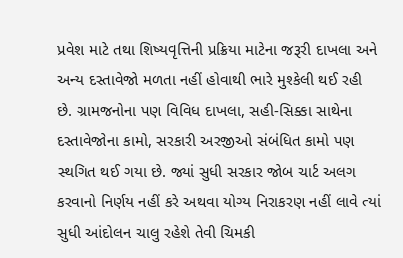પ્રવેશ માટે તથા શિષ્યવૃત્તિની પ્રક્રિયા માટેના જરૂરી દાખલા અને અન્ય દસ્તાવેજો મળતા નહીં હોવાથી ભારે મુશ્કેલી થઈ રહી છે. ગ્રામજનોના પણ વિવિધ દાખલા, સહી-સિક્કા સાથેના દસ્તાવેજોના કામો, સરકારી અરજીઓ સંબંધિત કામો પણ સ્થગિત થઈ ગયા છે. જ્યાં સુધી સરકાર જોબ ચાર્ટ અલગ કરવાનો નિર્ણય નહીં કરે અથવા યોગ્ય નિરાકરણ નહીં લાવે ત્યાં સુધી આંદોલન ચાલુ રહેશે તેવી ચિમકી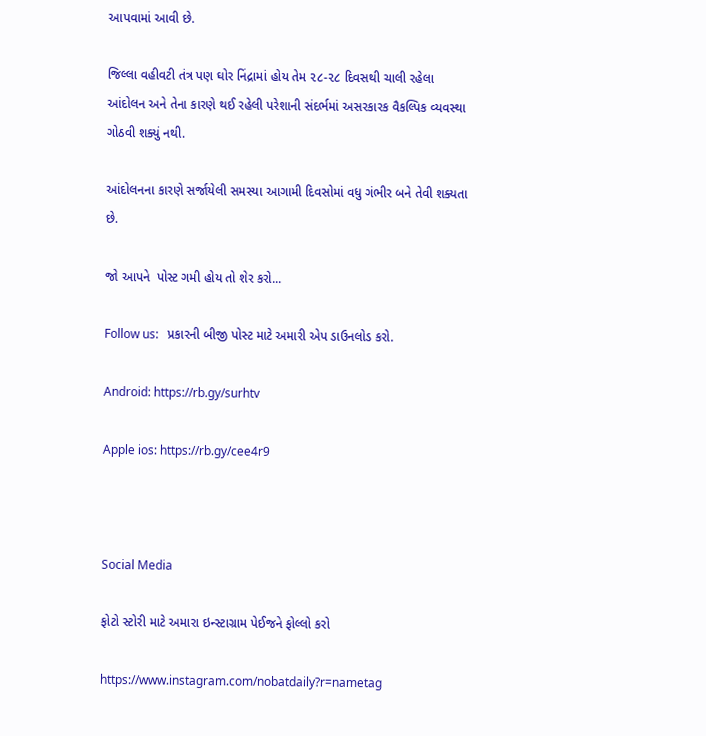આપવામાં આવી છે.

જિલ્લા વહીવટી તંત્ર પણ ઘોર નિંદ્રામાં હોય તેમ ૨૮-૨૮ દિવસથી ચાલી રહેલા આંદોલન અને તેના કારણે થઈ રહેલી પરેશાની સંદર્ભમાં અસરકારક વૈકલ્પિક વ્યવસ્થા ગોઠવી શક્યું નથી.

આંદોલનના કારણે સર્જાયેલી સમસ્યા આગામી દિવસોમાં વધુ ગંભીર બને તેવી શક્યતા છે.

જો આપને  પોસ્ટ ગમી હોય તો શેર કરો...

Follow us:   પ્રકારની બીજી પોસ્ટ માટે અમારી એપ ડાઉનલોડ કરો.

Android: https://rb.gy/surhtv

Apple ios: https://rb.gy/cee4r9



Social Media

ફોટો સ્ટોરી માટે અમારા ઇન્સ્ટાગ્રામ પેઈજને ફોલ્લો કરો

https://www.instagram.com/nobatdaily?r=nametag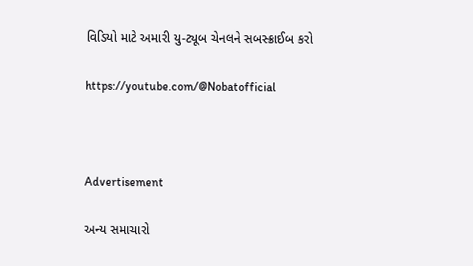વિડિયો માટે અમારી યુ-ટ્યૂબ ચેનલને સબસ્ક્રાઈબ કરો

https://youtube.com/@Nobatofficial



Advertisement

અન્ય સમાચારો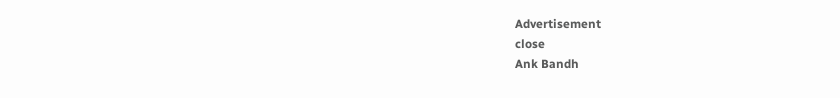Advertisement
close
Ank Bandh